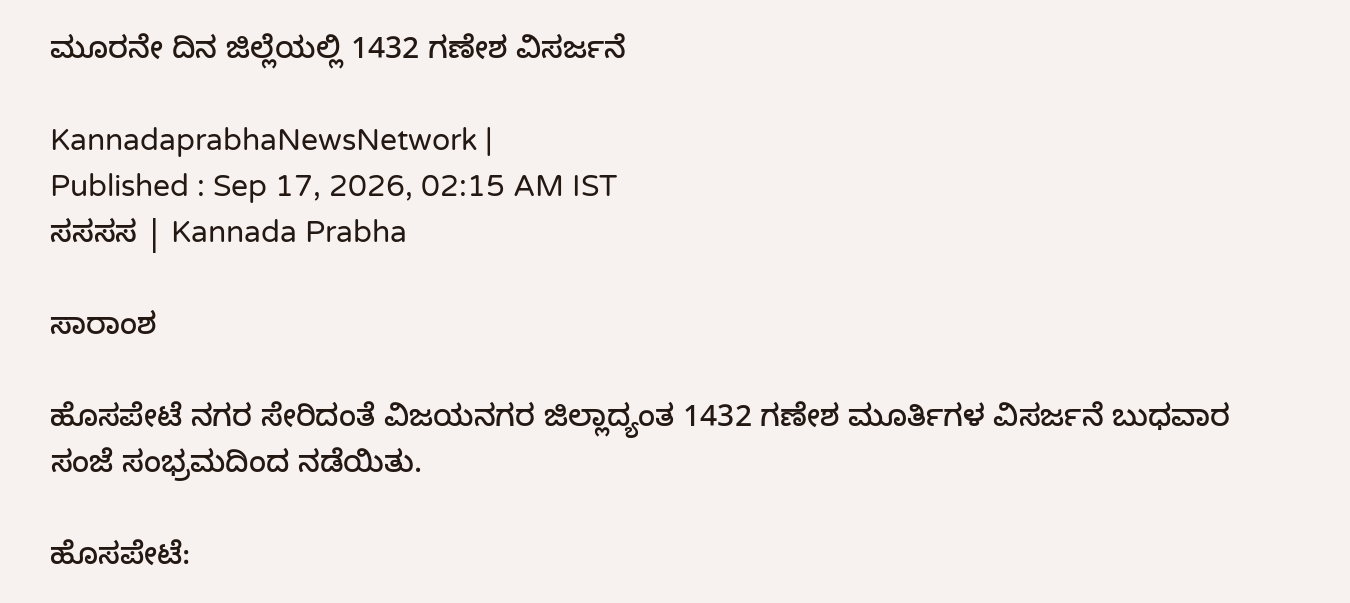ಮೂರನೇ ದಿನ ಜಿಲ್ಲೆಯಲ್ಲಿ 1432 ಗಣೇಶ ವಿಸರ್ಜನೆ

KannadaprabhaNewsNetwork |
Published : Sep 17, 2026, 02:15 AM IST
ಸಸಸಸ | Kannada Prabha

ಸಾರಾಂಶ

ಹೊಸಪೇಟೆ ನಗರ ಸೇರಿದಂತೆ ವಿಜಯನಗರ ಜಿಲ್ಲಾದ್ಯಂತ 1432 ಗಣೇಶ ಮೂರ್ತಿಗಳ ವಿಸರ್ಜನೆ ಬುಧವಾರ ಸಂಜೆ ಸಂಭ್ರಮದಿಂದ ನಡೆಯಿತು.

ಹೊಸಪೇಟೆ: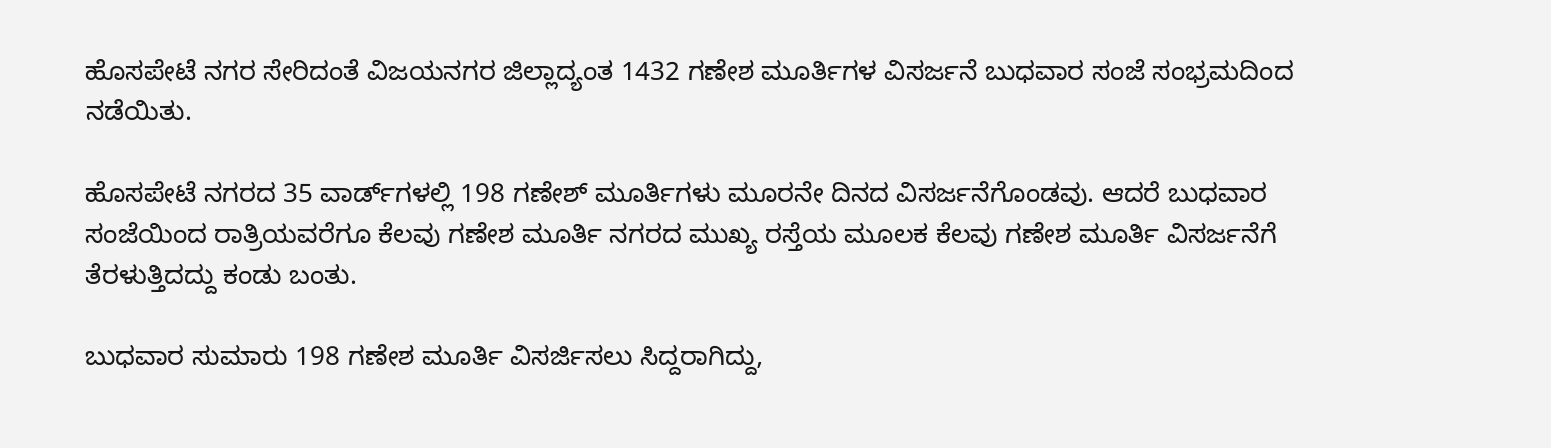ಹೊಸಪೇಟೆ ನಗರ ಸೇರಿದಂತೆ ವಿಜಯನಗರ ಜಿಲ್ಲಾದ್ಯಂತ 1432 ಗಣೇಶ ಮೂರ್ತಿಗಳ ವಿಸರ್ಜನೆ ಬುಧವಾರ ಸಂಜೆ ಸಂಭ್ರಮದಿಂದ ನಡೆಯಿತು.

ಹೊಸಪೇಟೆ ನಗರದ 35 ವಾರ್ಡ್‌ಗಳಲ್ಲಿ 198 ಗಣೇಶ್‌ ಮೂರ್ತಿಗಳು ಮೂರನೇ ದಿನದ ವಿಸರ್ಜನೆಗೊಂಡವು. ಆದರೆ ಬುಧವಾರ ಸಂಜೆಯಿಂದ ರಾತ್ರಿಯವರೆಗೂ ಕೆಲವು ಗಣೇಶ ಮೂರ್ತಿ ನಗರದ ಮುಖ್ಯ ರಸ್ತೆಯ ಮೂಲಕ ಕೆಲವು ಗಣೇಶ ಮೂರ್ತಿ ವಿಸರ್ಜನೆಗೆ ತೆರಳುತ್ತಿದದ್ದು ಕಂಡು ಬಂತು.

ಬುಧವಾರ ಸುಮಾರು 198 ಗಣೇಶ ಮೂರ್ತಿ ವಿಸರ್ಜಿಸಲು ಸಿದ್ದರಾಗಿದ್ದು,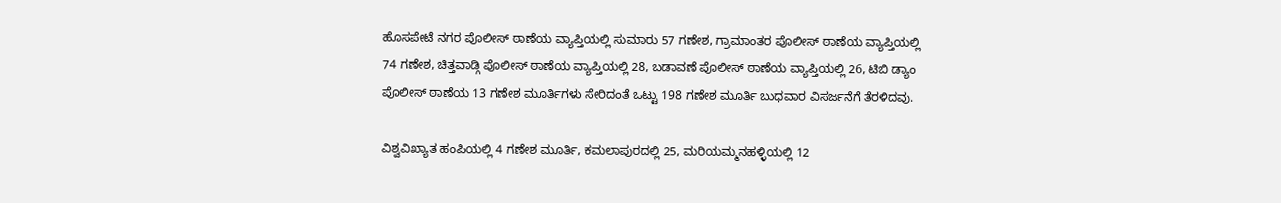ಹೊಸಪೇಟೆ ನಗರ ಪೊಲೀಸ್‌ ಠಾಣೆಯ ವ್ಯಾಪ್ತಿಯಲ್ಲಿ ಸುಮಾರು 57 ಗಣೇಶ, ಗ್ರಾಮಾಂತರ ಪೊಲೀಸ್‌ ಠಾಣೆಯ ವ್ಯಾಪ್ತಿಯಲ್ಲಿ 74 ಗಣೇಶ, ಚಿತ್ತವಾಡ್ಗಿ ಪೊಲೀಸ್‌ ಠಾಣೆಯ ವ್ಯಾಪ್ತಿಯಲ್ಲಿ 28, ಬಡಾವಣೆ ಪೊಲೀಸ್‌ ಠಾಣೆಯ ವ್ಯಾಪ್ತಿಯಲ್ಲಿ 26, ಟಿಬಿ ಡ್ಯಾಂ ಪೊಲೀಸ್‌ ಠಾಣೆಯ 13 ಗಣೇಶ ಮೂರ್ತಿಗಳು ಸೇರಿದಂತೆ ಒಟ್ಟು 198 ಗಣೇಶ ಮೂರ್ತಿ ಬುಧವಾರ ವಿಸರ್ಜನೆಗೆ ತೆರಳಿದವು.

ವಿಶ್ವವಿಖ್ಯಾತ ಹಂಪಿಯಲ್ಲಿ 4 ಗಣೇಶ ಮೂರ್ತಿ, ಕಮಲಾಪುರದಲ್ಲಿ 25, ಮರಿಯಮ್ಮನಹಳ್ಳಿಯಲ್ಲಿ 12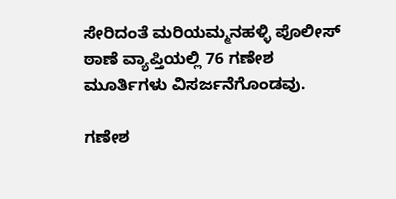ಸೇರಿದಂತೆ ಮರಿಯಮ್ಮನಹಳ್ಳಿ ಪೊಲೀಸ್‌ ಠಾಣೆ ವ್ಯಾಪ್ತಿಯಲ್ಲಿ 76 ಗಣೇಶ ಮೂರ್ತಿಗಳು ವಿಸರ್ಜನೆಗೊಂಡವು.

ಗಣೇಶ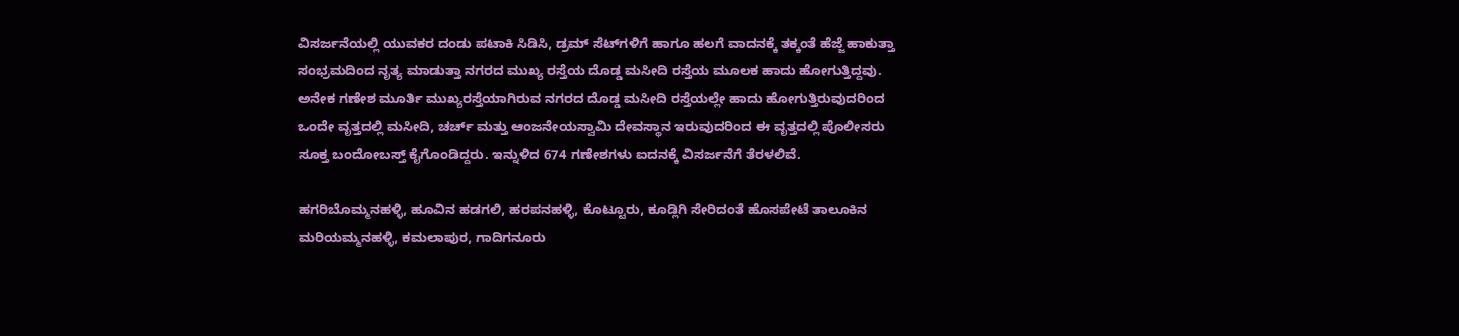ವಿಸರ್ಜನೆಯಲ್ಲಿ ಯುವಕರ ದಂಡು ಪಟಾಕಿ ಸಿಡಿಸಿ, ಡ್ರಮ್ ಸೆಟ್‌ಗಳಿಗೆ ಹಾಗೂ ಹಲಗೆ ವಾದನಕ್ಕೆ ತಕ್ಕಂತೆ ಹೆಜ್ಜೆ ಹಾಕುತ್ತಾ ಸಂಭ್ರಮದಿಂದ ನೃತ್ಯ ಮಾಡುತ್ತಾ ನಗರದ ಮುಖ್ಯ ರಸ್ತೆಯ ದೊಡ್ಡ ಮಸೀದಿ ರಸ್ತೆಯ ಮೂಲಕ ಹಾದು ಹೋಗುತ್ತಿದ್ದವು. ಅನೇಕ ಗಣೇಶ ಮೂರ್ತಿ ಮುಖ್ಯರಸ್ತೆಯಾಗಿರುವ ನಗರದ ದೊಡ್ಡ ಮಸೀದಿ ರಸ್ತೆಯಲ್ಲೇ ಹಾದು ಹೋಗುತ್ತಿರುವುದರಿಂದ ಒಂದೇ ವೃತ್ತದಲ್ಲಿ ಮಸೀದಿ, ಚರ್ಚ್‌ ಮತ್ತು ಆಂಜನೇಯಸ್ವಾಮಿ ದೇವಸ್ಥಾನ ಇರುವುದರಿಂದ ಈ ವೃತ್ತದಲ್ಲಿ ಪೊಲೀಸರು ಸೂಕ್ತ ಬಂದೋಬಸ್ತ್‌ ಕೈಗೊಂಡಿದ್ದರು. ಇನ್ನುಳಿದ 674 ಗಣೇಶಗಳು ಐದನಕ್ಕೆ ವಿಸರ್ಜನೆಗೆ ತೆರಳಲಿವೆ.

ಹಗರಿಬೊಮ್ಮನಹಳ್ಳಿ, ಹೂವಿನ ಹಡಗಲಿ, ಹರಪನಹಳ್ಳಿ, ಕೊಟ್ಟೂರು, ಕೂಡ್ಲಿಗಿ ಸೇರಿದಂತೆ ಹೊಸಪೇಟೆ ತಾಲೂಕಿನ ಮರಿಯಮ್ಮನಹಳ್ಳಿ, ಕಮಲಾಪುರ, ಗಾದಿಗನೂರು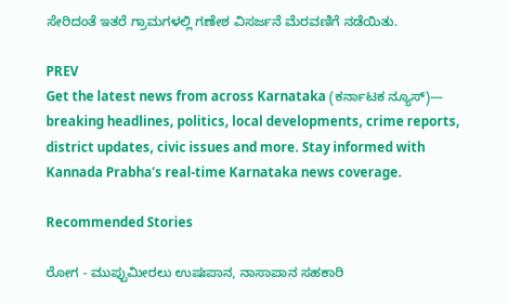ಸೇರಿದಂತೆ ಇತರೆ ಗ್ರಾಮಗಳಲ್ಲಿ ಗಣೇಶ ವಿಸರ್ಜನೆ ಮೆರವಣಿಗೆ ನಡೆಯಿತು.

PREV
Get the latest news from across Karnataka (ಕರ್ನಾಟಕ ನ್ಯೂಸ್)— breaking headlines, politics, local developments, crime reports, district updates, civic issues and more. Stay informed with Kannada Prabha’s real‑time Karnataka news coverage.

Recommended Stories

ರೋಗ - ಮುಪ್ಪುಮೀರಲು ಉಷಃಪಾನ, ನಾಸಾಪಾನ ಸಹಕಾರಿ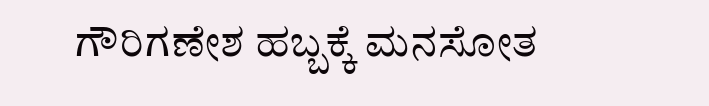ಗೌರಿಗಣೇಶ ಹಬ್ಬಕ್ಕೆ ಮನಸೋತ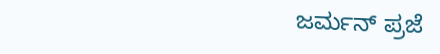ಜರ್ಮನ್ ಪ್ರಜೆ